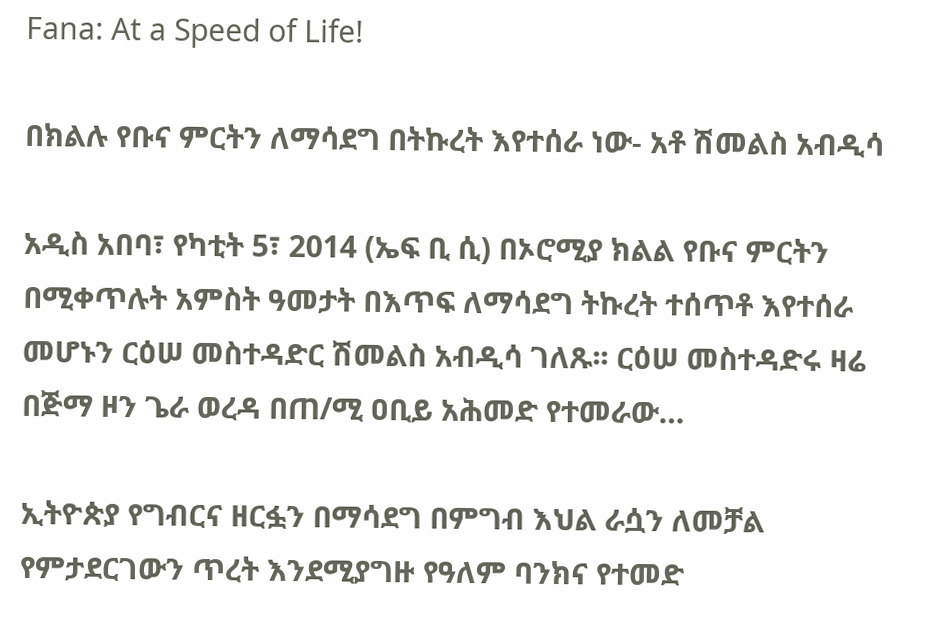Fana: At a Speed of Life!

በክልሉ የቡና ምርትን ለማሳደግ በትኩረት እየተሰራ ነው- አቶ ሽመልስ አብዲሳ

አዲስ አበባ፣ የካቲት 5፣ 2014 (ኤፍ ቢ ሲ) በኦሮሚያ ክልል የቡና ምርትን በሚቀጥሉት አምስት ዓመታት በእጥፍ ለማሳደግ ትኩረት ተሰጥቶ እየተሰራ መሆኑን ርዕሠ መስተዳድር ሽመልስ አብዲሳ ገለጹ፡፡ ርዕሠ መስተዳድሩ ዛሬ በጅማ ዞን ጌራ ወረዳ በጠ/ሚ ዐቢይ አሕመድ የተመራው…

ኢትዮጵያ የግብርና ዘርፏን በማሳደግ በምግብ እህል ራሷን ለመቻል የምታደርገውን ጥረት እንደሚያግዙ የዓለም ባንክና የተመድ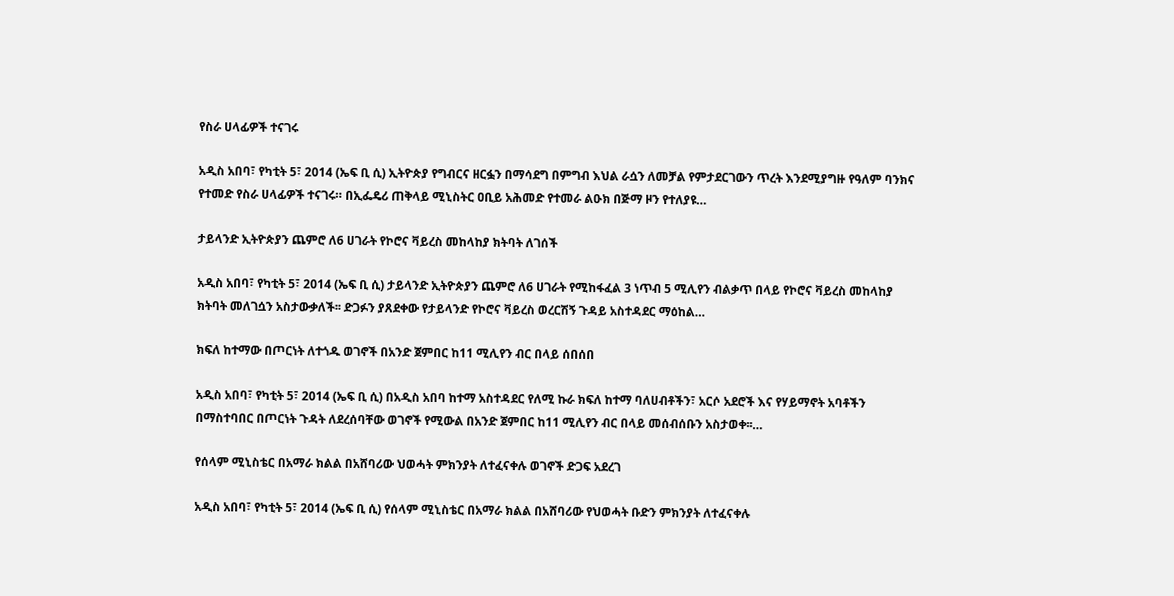የስራ ሀላፊዎች ተናገሩ

አዲስ አበባ፣ የካቲት 5፣ 2014 (ኤፍ ቢ ሲ) ኢትዮጵያ የግብርና ዘርፏን በማሳደግ በምግብ እህል ራሷን ለመቻል የምታደርገውን ጥረት እንደሚያግዙ የዓለም ባንክና የተመድ የስራ ሀላፊዎች ተናገሩ። በኢፌዴሪ ጠቅላይ ሚኒስትር ዐቢይ አሕመድ የተመራ ልዑክ በጅማ ዞን የተለያዩ…

ታይላንድ ኢትዮጵያን ጨምሮ ለ6 ሀገራት የኮሮና ቫይረስ መከላከያ ክትባት ለገሰች

አዲስ አበባ፣ የካቲት 5፣ 2014 (ኤፍ ቢ ሲ) ታይላንድ ኢትዮጵያን ጨምሮ ለ6 ሀገራት የሚከፋፈል 3 ነጥብ 5 ሚሊየን ብልቃጥ በላይ የኮሮና ቫይረስ መከላከያ ክትባት መለገሷን አስታውቃለች፡፡ ድጋፉን ያጸደቀው የታይላንድ የኮሮና ቫይረስ ወረርሽኝ ጉዳይ አስተዳደር ማዕከል…

ክፍለ ከተማው በጦርነት ለተጎዱ ወገኖች በአንድ ጀምበር ከ11 ሚሊየን ብር በላይ ሰበሰበ

አዲስ አበባ፣ የካቲት 5፣ 2014 (ኤፍ ቢ ሲ) በአዲስ አበባ ከተማ አስተዳደር የለሚ ኩራ ክፍለ ከተማ ባለሀብቶችን፣ አርሶ አደሮች እና የሃይማኖት አባቶችን በማስተባበር በጦርነት ጉዳት ለደረሰባቸው ወገኖች የሚውል በአንድ ጀምበር ከ11 ሚሊየን ብር በላይ መሰብሰቡን አስታወቀ፡፡…

የሰላም ሚኒስቴር በአማራ ክልል በአሸባሪው ህወሓት ምክንያት ለተፈናቀሉ ወገኖች ድጋፍ አደረገ

አዲስ አበባ፣ የካቲት 5፣ 2014 (ኤፍ ቢ ሲ) የሰላም ሚኒስቴር በአማራ ክልል በአሸባሪው የህወሓት ቡድን ምክንያት ለተፈናቀሉ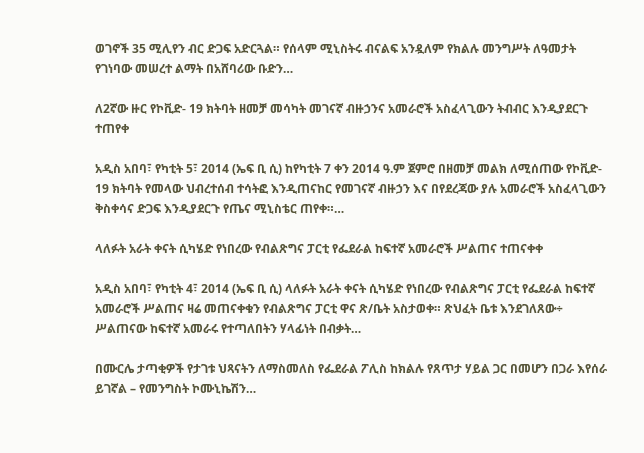ወገኖች 35 ሚሊየን ብር ድጋፍ አድርጓል። የሰላም ሚኒስትሩ ብናልፍ አንዷለም የክልሉ መንግሥት ለዓመታት የገነባው መሠረተ ልማት በአሸባሪው ቡድን…

ለ2ኛው ዙር የኮቪድ- 19 ክትባት ዘመቻ መሳካት መገናኛ ብዙኃንና አመራሮች አስፈላጊውን ትብብር እንዲያደርጉ ተጠየቀ

አዲስ አበባ፣ የካቲት 5፣ 2014 (ኤፍ ቢ ሲ) ከየካቲት 7 ቀን 2014 ዓ.ም ጀምሮ በዘመቻ መልክ ለሚሰጠው የኮቪድ- 19 ክትባት የመላው ህብረተሰብ ተሳትፎ እንዲጠናከር የመገናኛ ብዙኃን እና በየደረጃው ያሉ አመራሮች አስፈላጊውን ቅስቀሳና ድጋፍ እንዲያደርጉ የጤና ሚኒስቴር ጠየቀ።…

ላለፉት አራት ቀናት ሲካሄድ የነበረው የብልጽግና ፓርቲ የፌደራል ከፍተኛ አመራሮች ሥልጠና ተጠናቀቀ

አዲስ አበባ፣ የካቲት 4፣ 2014 (ኤፍ ቢ ሲ) ላለፉት አራት ቀናት ሲካሄድ የነበረው የብልጽግና ፓርቲ የፌደራል ከፍተኛ አመራሮች ሥልጠና ዛሬ መጠናቀቁን የብልጽግና ፓርቲ ዋና ጽ/ቤት አስታወቀ። ጽህፈት ቤቱ እንደገለጸው÷ ሥልጠናው ከፍተኛ አመራሩ የተጣለበትን ሃላፊነት በብቃት…

በሙርሌ ታጣቂዎች የታገቱ ህጻናትን ለማስመለስ የፌደራል ፖሊስ ከክልሉ የጸጥታ ሃይል ጋር በመሆን በጋራ እየሰራ ይገኛል – የመንግስት ኮሙኒኬሽን…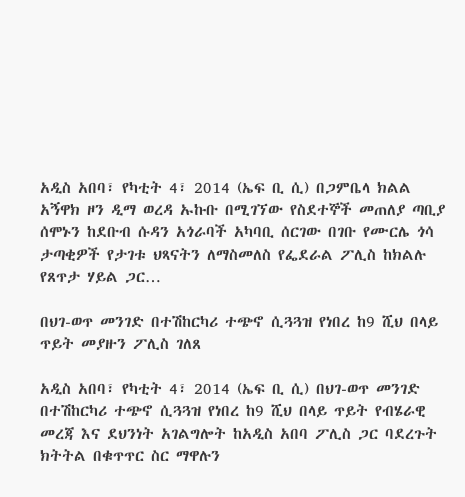አዲስ አበባ፣ የካቲት 4፣ 2014 (ኤፍ ቢ ሲ) በጋምቤላ ክልል አኝዋክ ዞን ዲማ ወረዳ ኡኩቡ በሚገኘው የስደተኞች መጠለያ ጣቢያ ሰሞኑን ከደቡብ ሱዳን አጎራባች አካባቢ ሰርገው በገቡ የሙርሌ ጎሳ ታጣቂዎች የታገቱ ህጻናትን ለማስመለስ የፌደራል ፖሊስ ከክልሉ የጸጥታ ሃይል ጋር…

በህገ-ወጥ መንገድ በተሽከርካሪ ተጭኖ ሲጓጓዝ የነበረ ከ9 ሺህ በላይ ጥይት መያዙን ፖሊስ ገለጸ

አዲስ አበባ፣ የካቲት 4፣ 2014 (ኤፍ ቢ ሲ) በህገ-ወጥ መንገድ በተሽከርካሪ ተጭኖ ሲጓጓዝ የነበረ ከ9 ሺህ በላይ ጥይት የብሄራዊ መረጃ እና ደህንነት አገልግሎት ከአዲስ አበባ ፖሊስ ጋር ባደረጉት ክትትል በቁጥጥር ስር ማዋሉን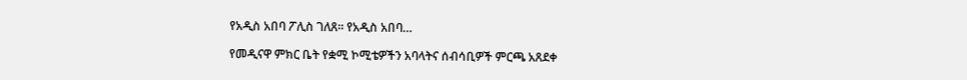የአዲስ አበባ ፖሊስ ገለጸ፡፡ የአዲስ አበባ…

የመዲናዋ ምክር ቤት የቋሚ ኮሚቴዎችን አባላትና ሰብሳቢዎች ምርጫ አጸደቀ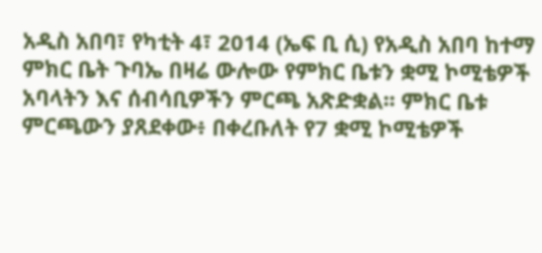አዲስ አበባ፣ የካቲት 4፣ 2014 (ኤፍ ቢ ሲ) የአዲስ አበባ ከተማ ምክር ቤት ጉባኤ በዛሬ ውሎው የምክር ቤቱን ቋሚ ኮሚቴዎች አባላትን እና ሰብሳቢዎችን ምርጫ አጽድቋል፡፡ ምክር ቤቱ ምርጫውን ያጸደቀው፥ በቀረቡለት የ7 ቋሚ ኮሚቴዎች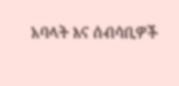አባላት እና ሰብሳቢዎች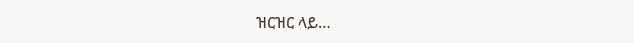ዝርዝር ላይ…